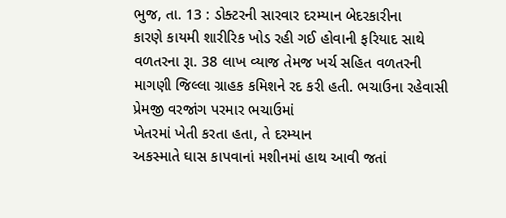ભુજ, તા. 13 : ડોક્ટરની સારવાર દરમ્યાન બેદરકારીના
કારણે કાયમી શારીરિક ખોડ રહી ગઈ હોવાની ફરિયાદ સાથે વળતરના રૂા. 38 લાખ વ્યાજ તેમજ ખર્ચ સહિત વળતરની
માગણી જિલ્લા ગ્રાહક કમિશને રદ કરી હતી. ભચાઉના રહેવાસી પ્રેમજી વરજાંગ પરમાર ભચાઉમાં
ખેતરમાં ખેતી કરતા હતા, તે દરમ્યાન
અકસ્માતે ઘાસ કાપવાનાં મશીનમાં હાથ આવી જતાં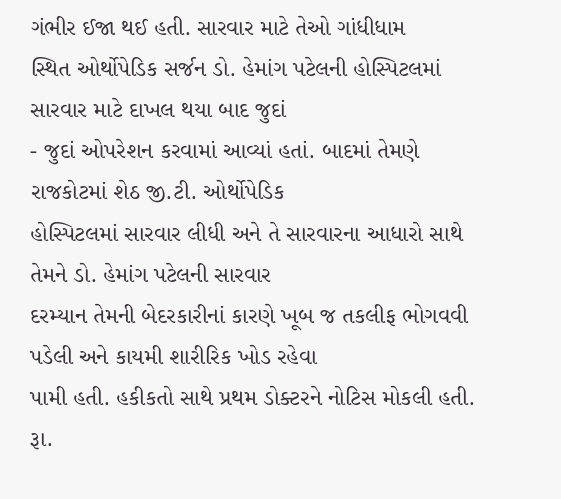ગંભીર ઈજા થઈ હતી. સારવાર માટે તેઓ ગાંધીધામ
સ્થિત ઓર્થોપેડિક સર્જન ડો. હેમાંગ પટેલની હોસ્પિટલમાં સારવાર માટે દાખલ થયા બાદ જુદાં
- જુદાં ઓપરેશન કરવામાં આવ્યાં હતાં. બાદમાં તેમણે રાજકોટમાં શેઠ જી.ટી. ઓર્થોપેડિક
હોસ્પિટલમાં સારવાર લીધી અને તે સારવારના આધારો સાથે તેમને ડો. હેમાંગ પટેલની સારવાર
દરમ્યાન તેમની બેદરકારીનાં કારણે ખૂબ જ તકલીફ ભોગવવી પડેલી અને કાયમી શારીરિક ખોડ રહેવા
પામી હતી. હકીકતો સાથે પ્રથમ ડોક્ટરને નોટિસ મોકલી હતી. રૂા.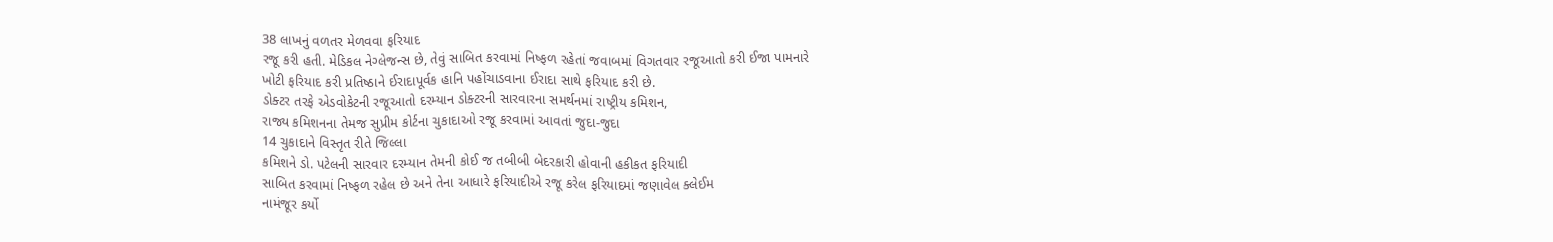38 લાખનું વળતર મેળવવા ફરિયાદ
રજૂ કરી હતી. મેડિકલ નેગ્લેજન્સ છે, તેવું સાબિત કરવામાં નિષ્ફળ રહેતાં જવાબમાં વિગતવાર રજૂઆતો કરી ઈજા પામનારે
ખોટી ફરિયાદ કરી પ્રતિષ્ઠાને ઈરાદાપૂર્વક હાનિ પહોંચાડવાના ઈરાદા સાથે ફરિયાદ કરી છે.
ડોક્ટર તરફે એડવોકેટની રજૂઆતો દરમ્યાન ડોક્ટરની સારવારના સમર્થનમાં રાષ્ટ્રીય કમિશન,
રાજ્ય કમિશનના તેમજ સુપ્રીમ કોર્ટના ચુકાદાઓ રજૂ કરવામાં આવતાં જુદા-જુદા
14 ચુકાદાને વિસ્તૃત રીતે જિલ્લા
કમિશને ડો. પટેલની સારવાર દરમ્યાન તેમની કોઈ જ તબીબી બેદરકારી હોવાની હકીકત ફરિયાદી
સાબિત કરવામાં નિષ્ફળ રહેલ છે અને તેના આધારે ફરિયાદીએ રજૂ કરેલ ફરિયાદમાં જણાવેલ ક્લેઈમ
નામંજૂર કર્યો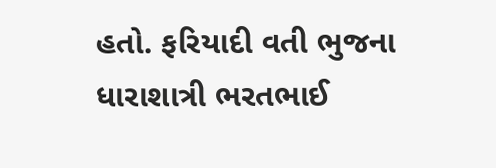હતો. ફરિયાદી વતી ભુજના ધારાશાત્રી ભરતભાઈ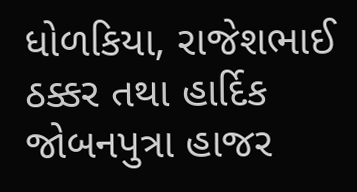ધોળકિયા, રાજેશભાઈ ઠક્કર તથા હાર્દિક જોબનપુત્રા હાજર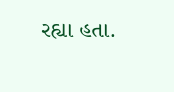રહ્યા હતા.